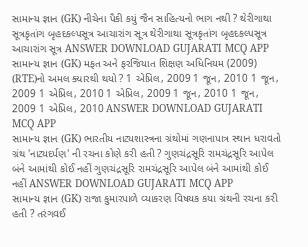સામાન્ય જ્ઞાન (GK) નીચેના પૈકી કયું જૈન સાહિત્યનો ભાગ નથી ? થેરીગાથા સૂત્રકૃતાંગ બૃહદકલ્પસૂત્ર આચારાંગ સૂત્ર થેરીગાથા સૂત્રકૃતાંગ બૃહદકલ્પસૂત્ર આચારાંગ સૂત્ર ANSWER DOWNLOAD GUJARATI MCQ APP
સામાન્ય જ્ઞાન (GK) મફત અને ફરજિયાત શિક્ષણ અધિનિયમ (2009) (RTE)નો અમલ ક્યારથી થયો ? 1 એપ્રિલ, 2009 1 જૂન, 2010 1 જૂન, 2009 1 એપ્રિલ, 2010 1 એપ્રિલ, 2009 1 જૂન, 2010 1 જૂન, 2009 1 એપ્રિલ, 2010 ANSWER DOWNLOAD GUJARATI MCQ APP
સામાન્ય જ્ઞાન (GK) ભારતીય નાટ્યશાસ્ત્રના ગ્રંથોમાં ગણનાપાત્ર સ્થાન ધરાવતો ગ્રંથ 'નાટ્યદર્પણ' ની રચના કોણે કરી હતી ? ગુણચંદ્રસૂરિ રામચંદ્રસૂરિ આપેલ બંને આમાંથી કોઈ નહીં ગુણચંદ્રસૂરિ રામચંદ્રસૂરિ આપેલ બંને આમાંથી કોઈ નહીં ANSWER DOWNLOAD GUJARATI MCQ APP
સામાન્ય જ્ઞાન (GK) રાજા કુમારપાળે વ્યાકરણ વિષયક કયા ગ્રંથની રચના કરી હતી ? તરંગવઈ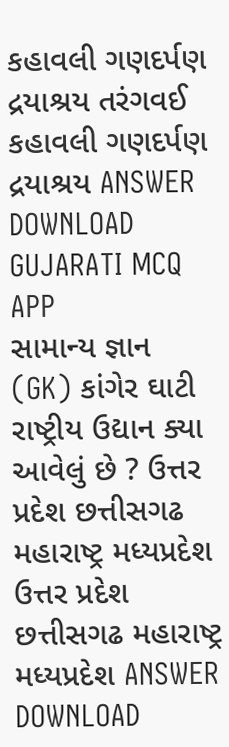કહાવલી ગણદર્પણ દ્રયાશ્રય તરંગવઈ કહાવલી ગણદર્પણ દ્રયાશ્રય ANSWER DOWNLOAD GUJARATI MCQ APP
સામાન્ય જ્ઞાન (GK) કાંગેર ઘાટી રાષ્ટ્રીય ઉદ્યાન ક્યા આવેલું છે ? ઉત્તર પ્રદેશ છત્તીસગઢ મહારાષ્ટ્ર મધ્યપ્રદેશ ઉત્તર પ્રદેશ છત્તીસગઢ મહારાષ્ટ્ર મધ્યપ્રદેશ ANSWER DOWNLOAD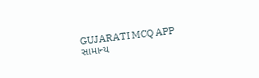GUJARATI MCQ APP
સામાન્ય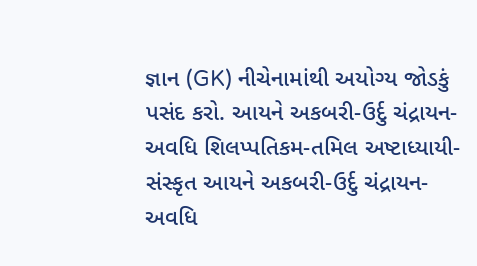જ્ઞાન (GK) નીચેનામાંથી અયોગ્ય જોડકું પસંદ કરો. આયને અકબરી-ઉર્દુ ચંદ્રાયન-અવધિ શિલપ્પતિકમ-તમિલ અષ્ટાધ્યાયી-સંસ્કૃત આયને અકબરી-ઉર્દુ ચંદ્રાયન-અવધિ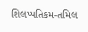શિલપ્પતિકમ-તમિલ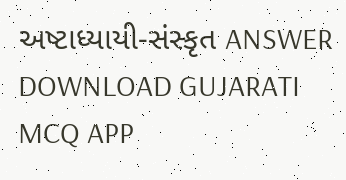અષ્ટાધ્યાયી-સંસ્કૃત ANSWER DOWNLOAD GUJARATI MCQ APP